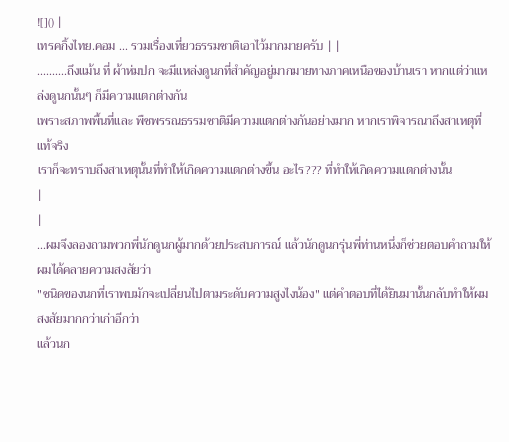![]() |
เทรคกิ้งไทย.คอม ... รวมเรื่องเที่ยวธรรมชาติเอาไว้มากมายครับ | |
..........ถึงแม้น ที่ ผ้าห่มปก จะมีแหล่งดูนกที่สำคัญอยู่มากมายทางภาคเหนือของบ้านเรา หากแต่ว่าแหล่งดูนกนั้นๆ ก็มีความแตกต่างกัน
เพราะสภาพพื้นที่และ พืชพรรณธรรมชาติมีความแตกต่างกันอย่างมาก หากเราพิจารณาถึงสาเหตุที่แท้จริง
เราก็จะทราบถึงสาเหตุนั้นที่ทำให้เกิดความแตกต่างขึ้น อะไร??? ที่ทำให้เกิดความแตกต่างนั้น
|
|
...ผมจึงลองถามพวกพี่นักดูนกผู้มากด้วยประสบการณ์ แล้วนักดูนกรุ่นพี่ท่านหนึ่งก็ช่วยตอบคำถามให้ผมได้คลายความสงสัยว่า
"ชนิดของนกที่เราพบมักจะเปลี่ยนไปตามระดับความสูงไงน้อง" แต่คำตอบที่ได้ยินมานั้นกลับทำให้ผมสงสัยมากกว่าเก่าอีกว่า
แล้วนก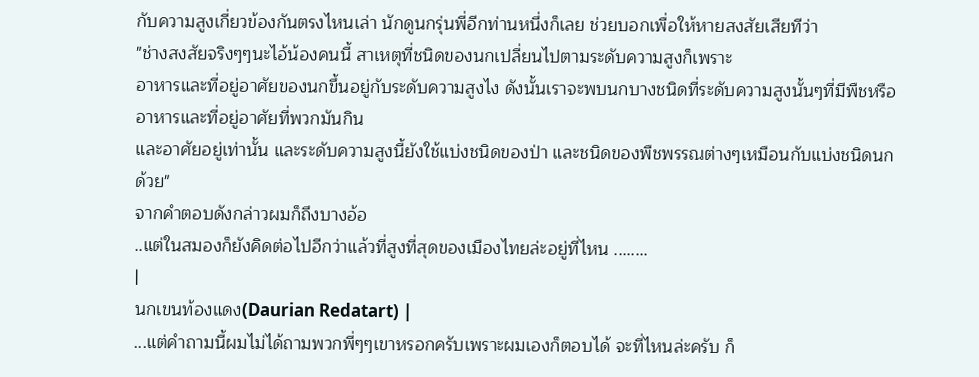กับความสูงเกี่ยวข้องกันตรงไหนเล่า นักดูนกรุ่นพี่อีกท่านหนึ่งก็เลย ช่วยบอกเพื่อให้หายสงสัยเสียทีว่า
"ช่างสงสัยจริงๆๆนะไอ้น้องคนนี้ สาเหตุที่ชนิดของนกเปลี่ยนไปตามระดับความสูงก็เพราะ
อาหารและที่อยู่อาศัยของนกขึ้นอยู่กับระดับความสูงไง ดังนั้นเราจะพบนกบางชนิดที่ระดับความสูงนั้นๆที่มีพืชหรืออาหารและที่อยู่อาศัยที่พวกมันกิน
และอาศัยอยู่เท่านั้น และระดับความสูงนี้ยังใช้แบ่งชนิดของป่า และชนิดของพืชพรรณต่างๆเหมือนกับแบ่งชนิดนกด้วย"
จากคำตอบดังกล่าวผมก็ถึงบางอ้อ
..แต่ในสมองก็ยังคิดต่อไปอีกว่าแล้วที่สูงที่สุดของเมืองไทยล่ะอยู่ที่ไหน ........
|
นกเขนท้องแดง(Daurian Redatart) |
...แต่คำถามนี้ผมไม่ได้ถามพวกพี่ๆๆเขาหรอกครับเพราะผมเองก็ตอบได้ จะที่ไหนล่ะครับ ก็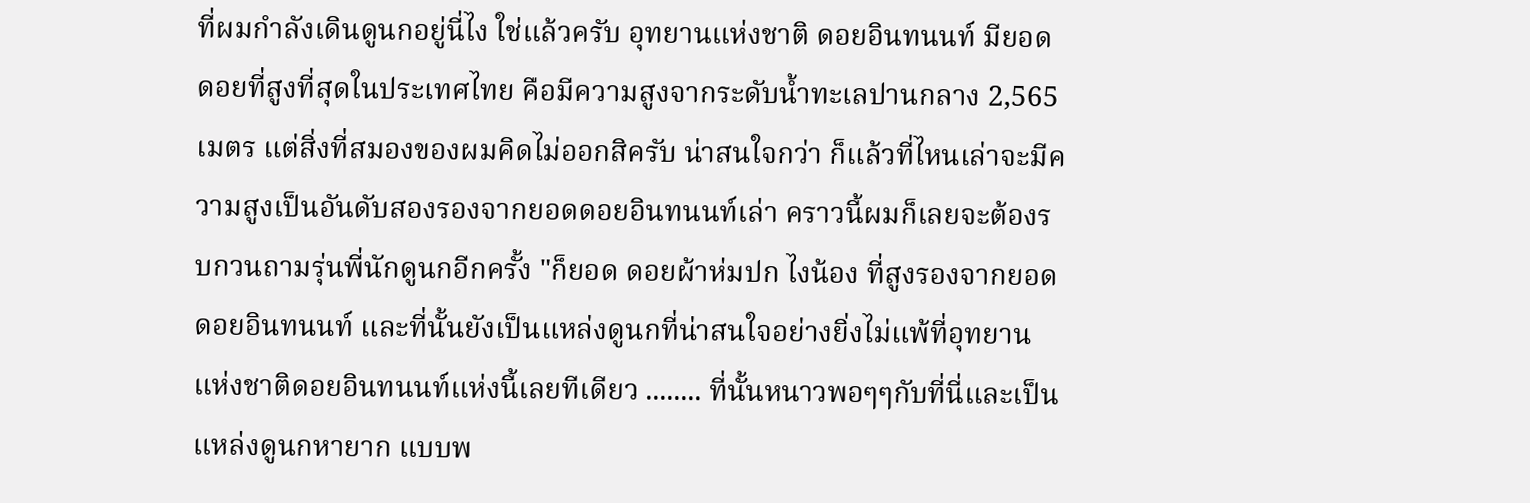ที่ผมกำลังเดินดูนกอยู่นี่ไง ใช่แล้วครับ อุทยานแห่งชาติ ดอยอินทนนท์ มียอดดอยที่สูงที่สุดในประเทศไทย คือมีความสูงจากระดับน้ำทะเลปานกลาง 2,565 เมตร แต่สิ่งที่สมองของผมคิดไม่ออกสิครับ น่าสนใจกว่า ก็แล้วที่ไหนเล่าจะมีความสูงเป็นอันดับสองรองจากยอดดอยอินทนนท์เล่า คราวนี้ผมก็เลยจะต้องรบกวนถามรุ่นพี่นักดูนกอีกครั้ง "ก็ยอด ดอยผ้าห่มปก ไงน้อง ที่สูงรองจากยอด ดอยอินทนนท์ และที่นั้นยังเป็นแหล่งดูนกที่น่าสนใจอย่างยิ่งไม่แพ้ที่อุทยานแห่งชาติดอยอินทนนท์แห่งนี้เลยทีเดียว ........ ที่นั้นหนาวพอๆๆกับที่นี่และเป็นแหล่งดูนกหายาก แบบพ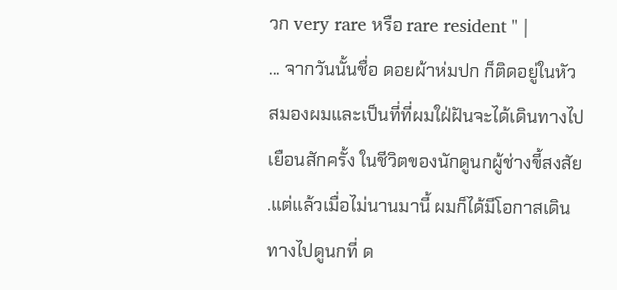วก very rare หรือ rare resident " |
... จากวันนั้นชื่อ ดอยผ้าห่มปก ก็ติดอยู่ในหัวสมองผมและเป็นที่ที่ผมใฝ่ฝันจะได้เดินทางไปเยือนสักครั้ง ในชีวิตของนักดูนกผู้ช่างขี้สงสัย .แต่แล้วเมื่อไม่นานมานี้ ผมก็ได้มีโอกาสเดินทางไปดูนกที่ ด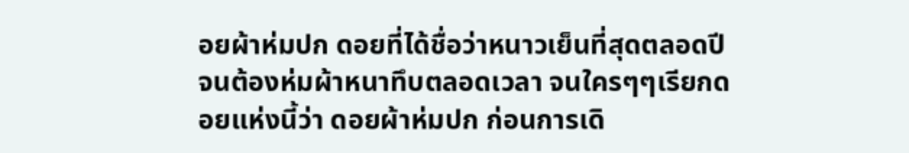อยผ้าห่มปก ดอยที่ได้ชื่อว่าหนาวเย็นที่สุดตลอดปีจนต้องห่มผ้าหนาทึบตลอดเวลา จนใครๆๆเรียกดอยแห่งนี้ว่า ดอยผ้าห่มปก ก่อนการเดิ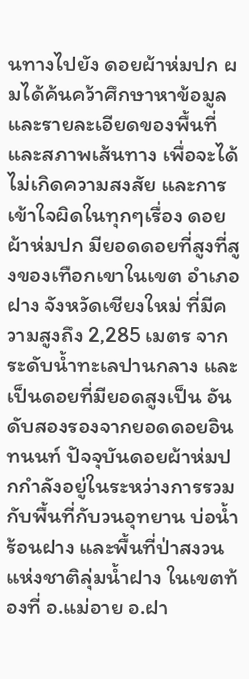นทางไปยัง ดอยผ้าห่มปก ผมได้ค้นคว้าศึกษาหาข้อมูลและรายละเอียดของพื้นที่และสภาพเส้นทาง เพื่อจะได้ไม่เกิดความสงสัย และการเข้าใจผิดในทุกๆเรื่อง ดอยผ้าห่มปก มียอดดอยที่สูงที่สูงของเทือกเขาในเขต อำเภอฝาง จังหวัดเชียงใหม่ ที่มีความสูงถึง 2,285 เมตร จากระดับน้ำทะเลปานกลาง และเป็นดอยที่มียอดสูงเป็น อันดับสองรองจากยอดดอยอินทนนท์ ปัจจุบันดอยผ้าห่มปกกำลังอยู่ในระหว่างการรวมกับพื้นที่กับวนอุทยาน บ่อน้ำร้อนฝาง และพื้นที่ป่าสงวนแห่งชาติลุ่มน้ำฝาง ในเขตท้องที่ อ.แม่อาย อ.ฝา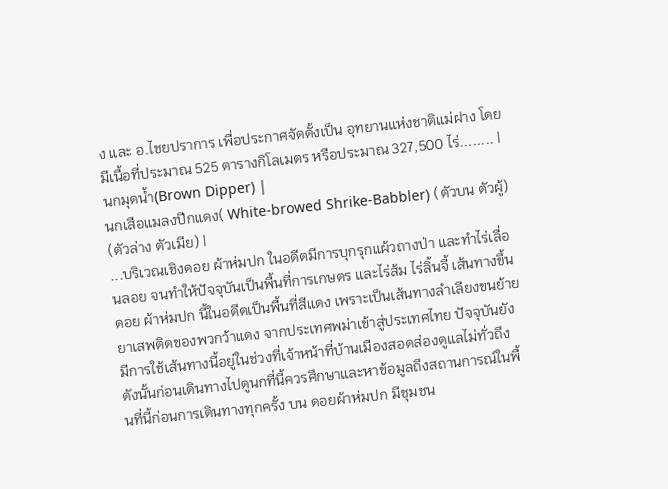ง และ อ.ไชยปราการ เพื่อประกาศจัดตั้งเป็น อุทยานแห่งชาติแม่ฝาง โดยมีเนื้อที่ประมาณ 525 ตารางกิโลเมตร หรือประมาณ 327,500 ไร่........ |
นกมุดน้ำ(Brown Dipper) |
นกเสือแมลงปีกแดง( White-browed Shrike-Babbler) (ตัวบน ตัวผู้) (ตัวล่าง ตัวเมีย) |
...บริเวณเชิงดอย ผ้าห่มปก ในอดีตมีการบุกรุกแผ้วถางป่า และทำไร่เลื่อนลอย จนทำให้ปัจจุบันเป็นพื้นที่การเกษตร และไร่ส้ม ไร่ลิ้นจี้ เส้นทางขึ้นดอย ผ้าห่มปก นี้ในอดีตเป็นพื้นที่สีแดง เพราะเป็นเส้นทางลำเลียงขนย้ายยาเสพติดของพวกว้าแดง จากประเทศพม่าเข้าสู่ประเทศไทย ปัจจุบันยังมีการใช้เส้นทางนี้อยู่ในช่วงที่เจ้าหน้าที่บ้านเมืองสอดส่องดูแลไม่ทั่วถึง ดังนั้นก่อนเดินทางไปดูนกที่นี้ควรศึกษาและหาข้อมูลถึงสถานการณ์ในพื้นที่นี้ก่อนการเดินทางทุกครั้ง บน ดอยผ้าห่มปก มีชุมชน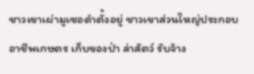ชาวเขาเผ่ามูเซอดำตั้งอยู่ ชาวเขาส่วนใหญ่ประกอบอาชีพเกษตร เก็บของป่า ล่าสัตว์ รับจ้าง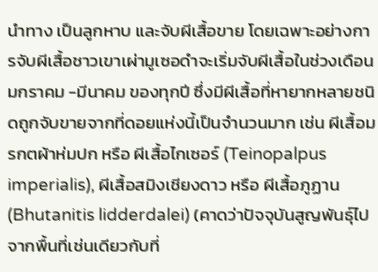นำทาง เป็นลูกหาบ และจับผีเสื้อขาย โดยเฉพาะอย่างการจับผีเสื้อชาวเขาเผ่ามูเซอดำจะเริ่มจับผีเสื้อในช่วงเดือน มกราคม -มีนาคม ของทุกปี ซึ่งมีผีเสื้อที่หายากหลายชนิดถูกจับขายจากที่ดอยแห่งนี้เป็นจำนวนมาก เช่น ผีเสื้อมรกตผ้าห่มปก หรือ ผีเสื้อไกเซอร์ (Teinopalpus imperialis), ผีเสื้อสมิงเชียงดาว หรือ ผีเสื้อภูฏาน(Bhutanitis lidderdalei) (คาดว่าปัจจุบันสูญพันธุ์ไปจากพื้นที่เช่นเดียวกับที่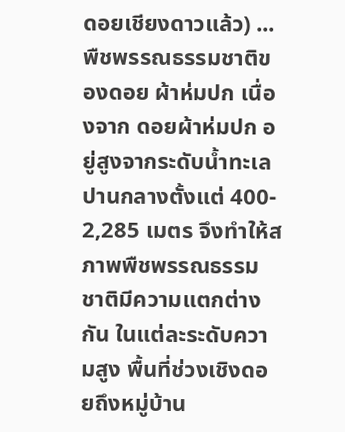ดอยเชียงดาวแล้ว) ... พืชพรรณธรรมชาติของดอย ผ้าห่มปก เนื่องจาก ดอยผ้าห่มปก อยู่สูงจากระดับน้ำทะเล ปานกลางตั้งแต่ 400- 2,285 เมตร จึงทำให้สภาพพืชพรรณธรรมชาติมีความแตกต่างกัน ในแต่ละระดับความสูง พื้นที่ช่วงเชิงดอยถึงหมู่บ้าน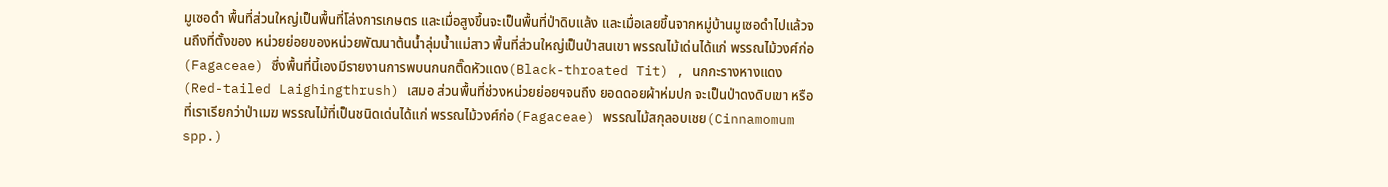มูเซอดำ พื้นที่ส่วนใหญ่เป็นพื้นที่โล่งการเกษตร และเมื่อสูงขึ้นจะเป็นพื้นที่ป่าดิบแล้ง และเมื่อเลยขึ้นจากหมู่บ้านมูเซอดำไปแล้วจนถึงที่ตั้งของ หน่วยย่อยของหน่วยพัฒนาต้นน้ำลุ่มน้ำแม่สาว พื้นที่ส่วนใหญ่เป็นป่าสนเขา พรรณไม้เด่นได้แก่ พรรณไม้วงศ์ก่อ(Fagaceae) ซึ่งพื้นที่นี้เองมีรายงานการพบนกนกติ๊ดหัวแดง(Black-throated Tit) , นกกะรางหางแดง(Red-tailed Laighingthrush) เสมอ ส่วนพื้นที่ช่วงหน่วยย่อยฯจนถึง ยอดดอยผ้าห่มปก จะเป็นป่าดงดิบเขา หรือที่เราเรียกว่าป่าเมฆ พรรณไม้ที่เป็นชนิดเด่นได้แก่ พรรณไม้วงศ์ก่อ(Fagaceae) พรรณไม้สกุลอบเชย(Cinnamomum spp.)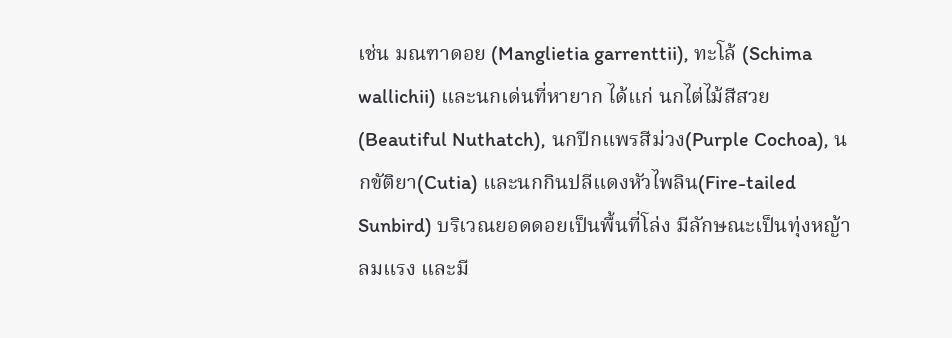เช่น มณฑาดอย (Manglietia garrenttii), ทะโล้ (Schima wallichii) และนกเด่นที่หายาก ได้แก่ นกไต่ไม้สีสวย (Beautiful Nuthatch), นกปีกแพรสีม่วง(Purple Cochoa), นกขัติยา(Cutia) และนกกินปลีแดงหัวไพลิน(Fire-tailed Sunbird) บริเวณยอดดอยเป็นพื้นที่โล่ง มีลักษณะเป็นทุ่งหญ้า ลมแรง และมี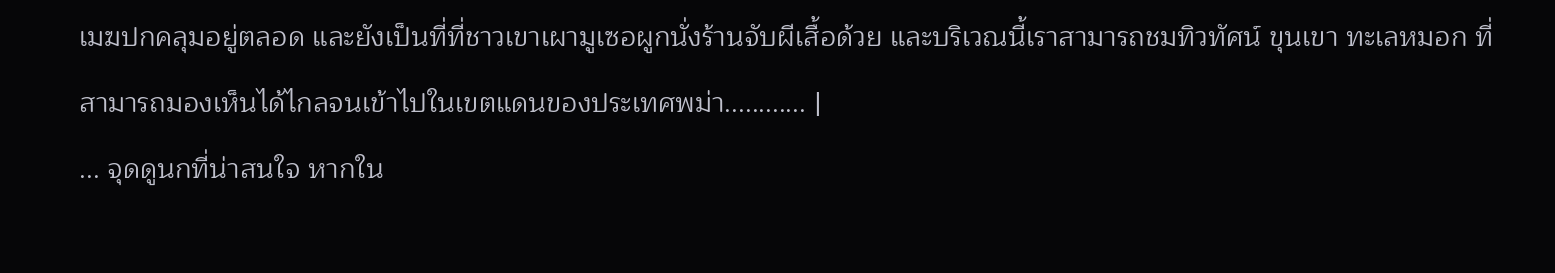เมฆปกคลุมอยู่ตลอด และยังเป็นที่ที่ชาวเขาเผามูเซอผูกนั่งร้านจับผีเสื้อด้วย และบริเวณนี้เราสามารถชมทิวทัศน์ ขุนเขา ทะเลหมอก ที่สามารถมองเห็นได้ไกลจนเข้าไปในเขตแดนของประเทศพม่า............ |
... จุดดูนกที่น่าสนใจ หากใน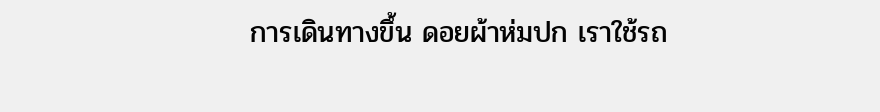การเดินทางขึ้น ดอยผ้าห่มปก เราใช้รถ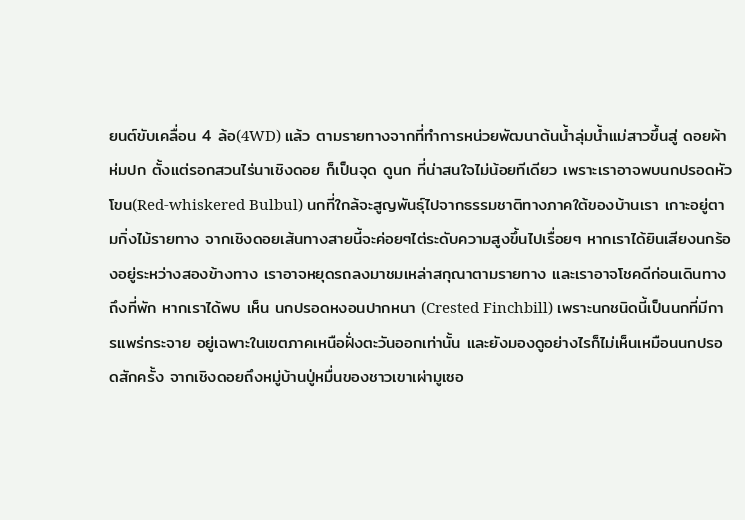ยนต์ขับเคลื่อน 4 ล้อ(4WD) แล้ว ตามรายทางจากที่ทำการหน่วยพัฒนาต้นน้ำลุ่มน้ำแม่สาวขึ้นสู่ ดอยผ้าห่มปก ตั้งแต่รอกสวนไร่นาเชิงดอย ก็เป็นจุด ดูนก ที่น่าสนใจไม่น้อยทีเดียว เพราะเราอาจพบนกปรอดหัวโขน(Red-whiskered Bulbul) นกที่ใกล้จะสูญพันธุ์ไปจากธรรมชาติทางภาคใต้ของบ้านเรา เกาะอยู่ตามกิ่งไม้รายทาง จากเชิงดอยเส้นทางสายนี้จะค่อยๆไต่ระดับความสูงขึ้นไปเรื่อยๆ หากเราได้ยินเสียงนกร้องอยู่ระหว่างสองข้างทาง เราอาจหยุดรถลงมาชมเหล่าสกุณาตามรายทาง และเราอาจโชคดีก่อนเดินทางถึงที่พัก หากเราได้พบ เห็น นกปรอดหงอนปากหนา (Crested Finchbill) เพราะนกชนิดนี้เป็นนกที่มีการแพร่กระจาย อยู่เฉพาะในเขตภาคเหนือฝั่งตะวันออกเท่านั้น และยังมองดูอย่างไรก็ไม่เห็นเหมือนนกปรอดสักครั้ง จากเชิงดอยถึงหมู่บ้านปู่หมื่นของชาวเขาเผ่ามูเซอ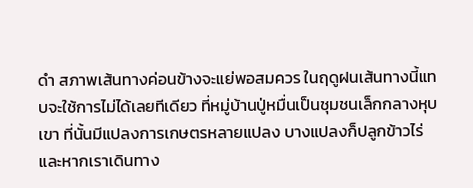ดำ สภาพเส้นทางค่อนข้างจะแย่พอสมควร ในฤดูฝนเส้นทางนี้แทบจะใช้การไม่ได้เลยทีเดียว ที่หมู่บ้านปู่หมื่นเป็นชุมชนเล็กกลางหุบเขา ที่นั้นมีแปลงการเกษตรหลายแปลง บางแปลงก็ปลูกข้าวไร่ และหากเราเดินทาง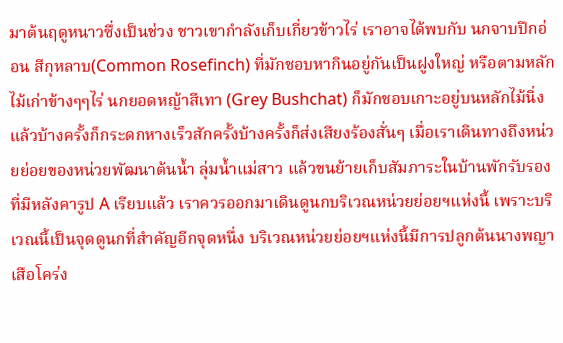มาต้นฤดูหนาวซึ่งเป็นช่วง ชาวเขากำลังเก็บเกี่ยวข้าวไร่ เราอาจได้พบกับ นกจาบปีกอ่อน สีกุหลาบ(Common Rosefinch) ที่มักชอบหากินอยู่กันเป็นฝูงใหญ่ หรือตามหลักไม้เก่าข้างๆๆไร่ นกยอดหญ้าสีเทา (Grey Bushchat) ก็มักชอบเกาะอยู่บนหลักไม้นิ่ง แล้วบ้างครั้งก็กระดกหางเร็วสักครั้งบ้างครั้งก็ส่งเสียงร้องสั่นๆ เมื่อเราเดินทางถึงหน่วยย่อยของหน่วยพัฒนาต้นน้ำ ลุ่มน้ำแม่สาว แล้วขนย้ายเก็บสัมภาระในบ้านพักรับรอง ที่มีหลังคารูป A เรียบแล้ว เราควรออกมาเดินดูนกบริเวณหน่วยย่อยฯแห่งนี้ เพราะบริเวณนี้เป็นจุดดูนกที่สำคัญอีกจุดหนึ่ง บริเวณหน่วยย่อยฯแห่งนี้มีการปลูกต้นนางพญาเสือโคร่ง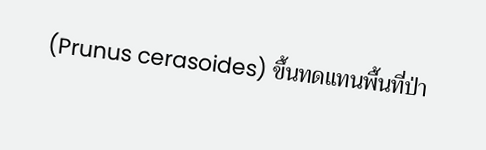(Prunus cerasoides) ขึ้นทดแทนพื้นที่ป่า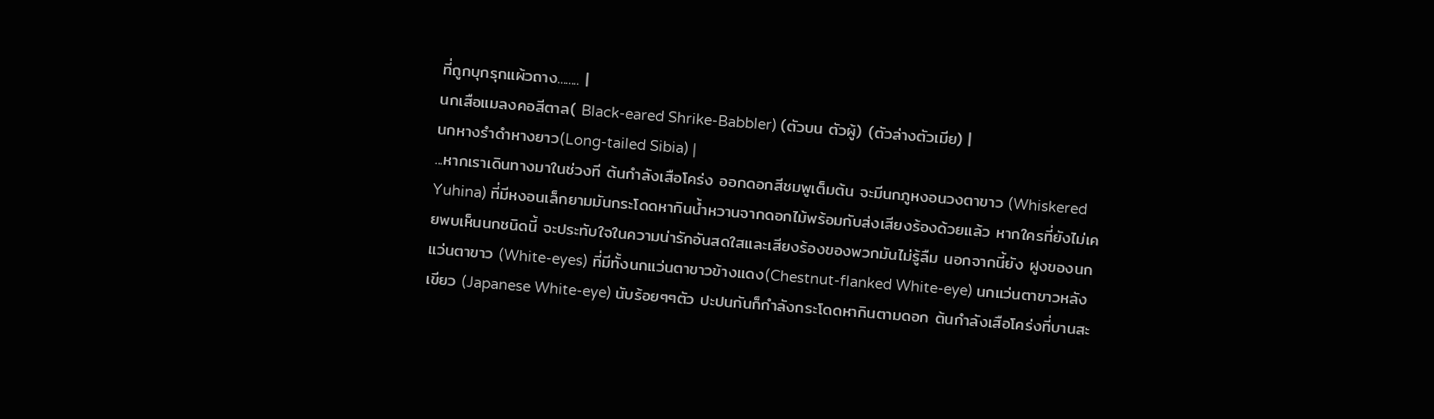ที่ถูกบุกรุกแผ้วถาง........ |
นกเสือแมลงคอสีตาล( Black-eared Shrike-Babbler) (ตัวบน ตัวผู้) (ตัวล่างตัวเมีย) |
นกหางรำดำหางยาว(Long-tailed Sibia) |
...หากเราเดินทางมาในช่วงที ต้นกำลังเสือโคร่ง ออกดอกสีชมพูเต็มต้น จะมีนกภูหงอนวงตาขาว (Whiskered Yuhina) ที่มีหงอนเล็กยามมันกระโดดหากินน้ำหวานจากดอกไม้พร้อมกับส่งเสียงร้องด้วยแล้ว หากใครที่ยังไม่เคยพบเห็นนกชนิดนี้ จะประทับใจในความน่ารักอันสดใสและเสียงร้องของพวกมันไม่รู้ลืม นอกจากนี้ยัง ฝูงของนกแว่นตาขาว (White-eyes) ที่มีทั้งนกแว่นตาขาวข้างแดง(Chestnut-flanked White-eye) นกแว่นตาขาวหลังเขียว (Japanese White-eye) นับร้อยๆๆตัว ปะปนกันก็กำลังกระโดดหากินตามดอก ต้นกำลังเสือโคร่งที่บานสะ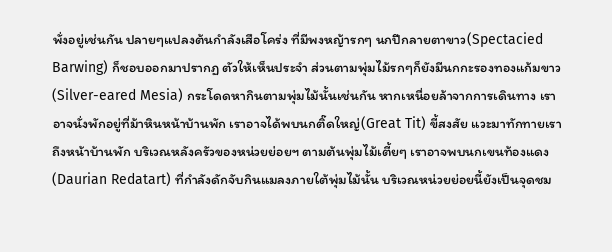พั่งอยู่เช่นกัน ปลายๆแปลงต้นกำลังเสือโคร่ง ที่มีพงหญ้ารกๆ นกปีกลายตาขาว(Spectacied Barwing) ก็ชอบออกมาปรากฏ ตัวให้เห็นประจำ ส่วนตามพุ่มไม้รกๆก็ยังมีนกกะรองทองแก้มขาว(Silver-eared Mesia) กระโดดหากินตามพุ่มไม้นั้นเช่นกัน หากเหนื่อยล้าจากการเดินทาง เราอาจนั่งพักอยู่ที่ม้าหินหน้าบ้านพัก เราอาจได้พบนกติ๊ดใหญ่(Great Tit) ขี้สงสัย แวะมาทักทายเราถึงหน้าบ้านพัก บริเวณหลังครัวของหน่วยย่อยฯ ตามต้นพุ่มไม้เตี้ยๆ เราอาจพบนกเขนท้องแดง(Daurian Redatart) ที่กำลังดักจับกินแมลงภายใต้พุ่มไม้นั้น บริเวณหน่วยย่อยนี้ยังเป็นจุดชม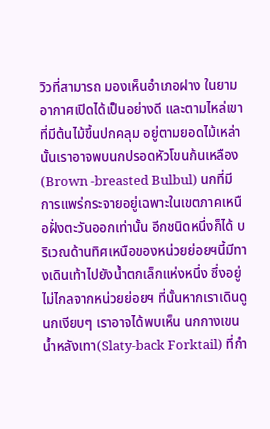วิวที่สามารถ มองเห็นอำเภอฝาง ในยามอากาศเปิดได้เป็นอย่างดี และตามไหล่เขาที่มีต้นไม้ขึ้นปกคลุม อยู่ตามยอดไม้เหล่านั้นเราอาจพบนกปรอดหัวโขนก้นเหลือง(Brown -breasted Bulbul) นกที่มีการแพร่กระจายอยู่เฉพาะในเขตภาคเหนือฝั่งตะวันออกเท่านั้น อีกชนิดหนึ่งก็ได้ บริเวณด้านทิศเหนือของหน่วยย่อยฯนี้มีทางเดินเท้าไปยังน้ำตกเล็กแห่งหนึ่ง ซึ่งอยู่ไม่ไกลจากหน่วยย่อยฯ ที่นั้นหากเราเดินดูนกเงียบๆ เราอาจได้พบเห็น นกกางเขนน้ำหลังเทา(Slaty-back Forktail) ที่กำ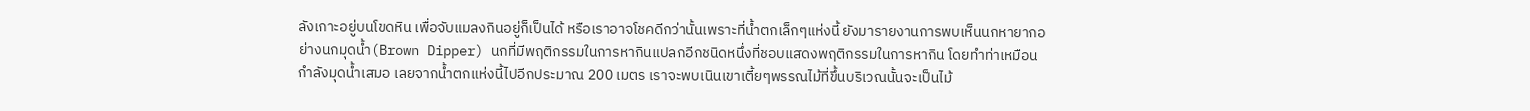ลังเกาะอยู่บนโขดหิน เพื่อจับแมลงกินอยู่ก็เป็นได้ หรือเราอาจโชคดีกว่านั้นเพราะที่น้ำตกเล็กๆแห่งนี้ ยังมารายงานการพบเห็นนกหายากอย่างนกมุดน้ำ(Brown Dipper) นกที่มีพฤติกรรมในการหากินแปลกอีกชนิดหนึ่งที่ชอบแสดงพฤติกรรมในการหากิน โดยทำท่าเหมือนกำลังมุดน้ำเสมอ เลยจากน้ำตกแห่งนี้ไปอีกประมาณ 200 เมตร เราจะพบเนินเขาเตี้ยๆพรรณไม้ที่ขึ้นบริเวณนั้นจะเป็นไม้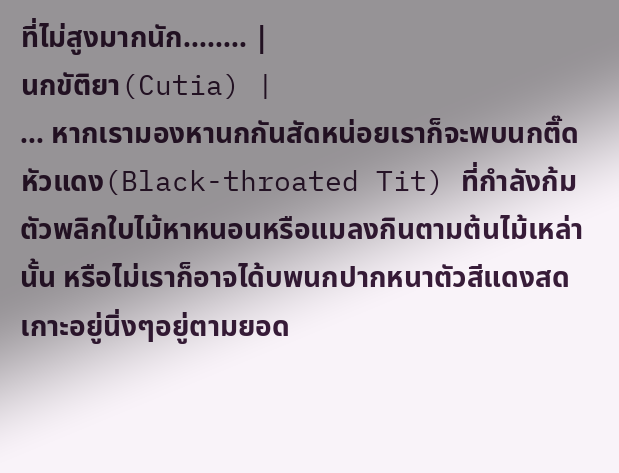ที่ไม่สูงมากนัก........ |
นกขัติยา(Cutia) |
... หากเรามองหานกกันสัดหน่อยเราก็จะพบนกติ๊ดหัวแดง(Black-throated Tit) ที่กำลังก้มตัวพลิกใบไม้หาหนอนหรือแมลงกินตามต้นไม้เหล่านั้น หรือไม่เราก็อาจได้บพนกปากหนาตัวสีแดงสดเกาะอยู่นิ่งๆอยู่ตามยอด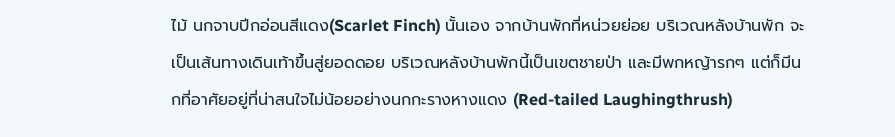ไม้ นกจาบปีกอ่อนสีแดง(Scarlet Finch) นั้นเอง จากบ้านพักที่หน่วยย่อย บริเวณหลังบ้านพัก จะเป็นเส้นทางเดินเท้าขึ้นสู่ยอดดอย บริเวณหลังบ้านพักนี้เป็นเขตชายป่า และมีพกหญ้ารกๆ แต่ก็มีนกที่อาศัยอยู่ที่น่าสนใจไม่น้อยอย่างนกกะรางหางแดง (Red-tailed Laughingthrush)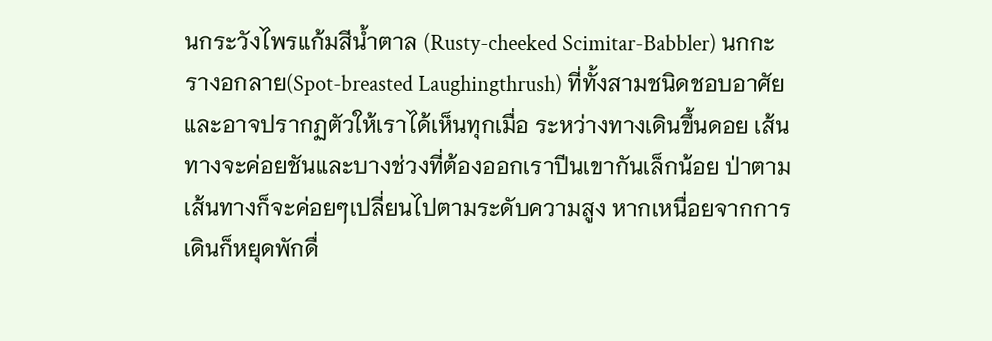นกระวังไพรแก้มสีน้ำตาล (Rusty-cheeked Scimitar-Babbler) นกกะรางอกลาย(Spot-breasted Laughingthrush) ที่ทั้งสามชนิดชอบอาศัยและอาจปรากฏตัวให้เราได้เห็นทุกเมื่อ ระหว่างทางเดินขึ้นดอย เส้นทางจะค่อยชันและบางช่วงที่ต้องออกเราปีนเขากันเล็กน้อย ป่าตามเส้นทางก็จะค่อยๆเปลี่ยนไปตามระดับความสูง หากเหนื่อยจากการเดินก็หยุดพักดื่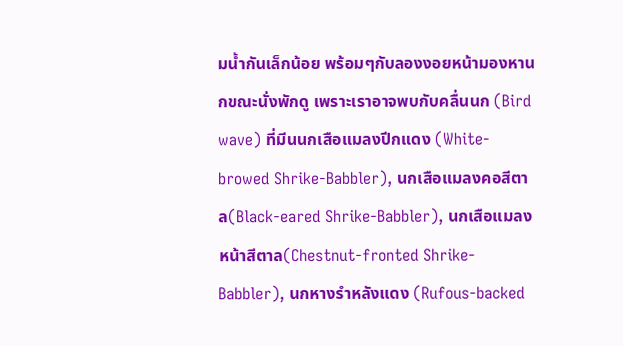มน้ำกันเล็กน้อย พร้อมๆกับลองงอยหน้ามองหานกขณะนั่งพักดู เพราะเราอาจพบกับคลื่นนก (Bird wave) ที่มีนนกเสือแมลงปีกแดง (White-browed Shrike-Babbler), นกเสือแมลงคอสีตาล(Black-eared Shrike-Babbler), นกเสือแมลงหน้าสีตาล(Chestnut-fronted Shrike-Babbler), นกหางรำหลังแดง (Rufous-backed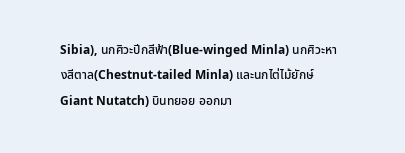Sibia), นกศิวะปีกสีฟ้า(Blue-winged Minla) นกศิวะหางสีตาล(Chestnut-tailed Minla) และนกไต่ไม้ยักษ์Giant Nutatch) บินทยอย ออกมา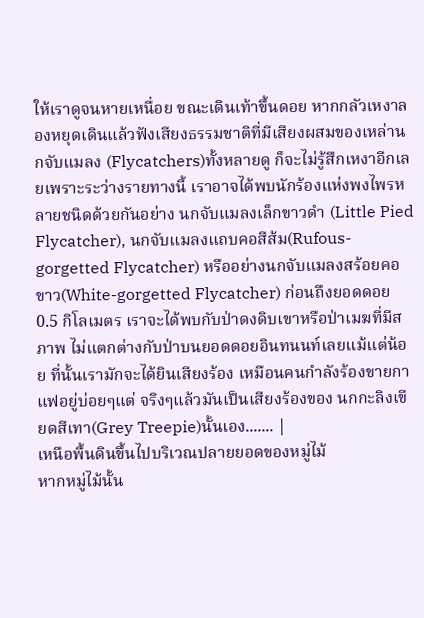ให้เราดูจนหายเหนื่อย ขณะเดินเท้าขึ้นดอย หากกลัวเหงาลองหยุดเดินแล้วฟังเสียงธรรมชาติที่มีเสียงผสมของเหล่านกจับแมลง (Flycatchers)ทั้งหลายดู ก็จะไม่รู้สึกเหงาอีกเลยเพราะระว่างรายทางนี้ เราอาจได้พบนักร้องแห่งพงไพรหลายชนิดด้วยกันอย่าง นกจับแมลงเล็กขาวดำ (Little Pied Flycatcher), นกจับแมลงแถบคอสีส้ม(Rufous-gorgetted Flycatcher) หรืออย่างนกจับแมลงสร้อยคอขาว(White-gorgetted Flycatcher) ก่อนถึงยอดดอย 0.5 กิโลเมตร เราจะได้พบกับป่าดงดิบเขาหรือป่าเมฆที่มีสภาพ ไม่แตกต่างกับป่าบนยอดดอยอินทนนท์เลยแม้แต่น้อย ที่นั้นเรามักจะได้ยินเสียงร้อง เหมือนคนกำลังร้องขายกาแฟอยู่บ่อยๆแต่ จริงๆแล้วมันเป็นเสียงร้องของ นกกะลิงเขียดสีเทา(Grey Treepie)นั้นเอง....... |
เหนือพื้นดินขึ้นไปบริเวณปลายยอดของหมู่ไม้
หากหมู่ไม้นั้น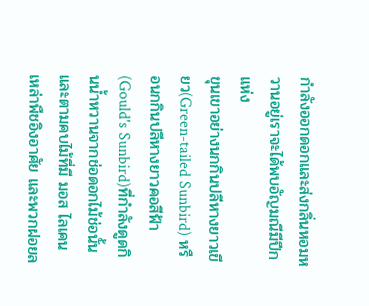กำลังออกดอกและส่งกลิ่นหอมหวานอยู่เราจะได้พบอัญมณีมีปีกแห่ง
ขุนเขาอย่างนกกินปลีหางยาวเขียว(Green-tailed Sunbird) หรือนกกินปลีหางยาวคอสีฟ้า
(Gould's Sunbird)ที่กำลังดูดกินน้ำหวานจากช่อดอกไม้ช่อนั้น
และตามคบไม้ที่มี มอส ไลเคน เหล่าพืชอิงอาศัย และพวกฝอยล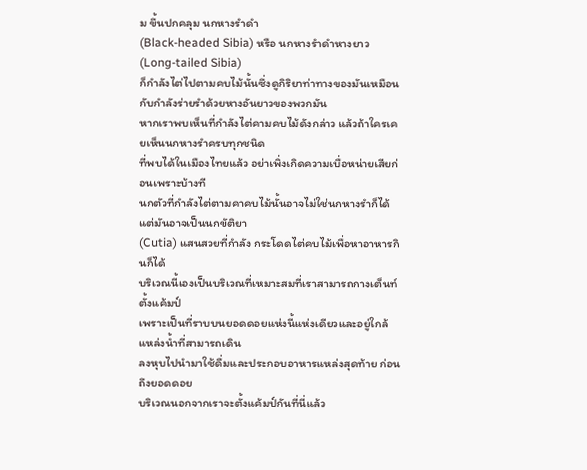ม ขึ้นปกคลุม นกหางรำดำ
(Black-headed Sibia) หรือ นกหางรำดำหางยาว(Long-tailed Sibia)
ก็กำลังไต่ไปตามคบไม้นั้นซึ่งดูกิริยาท่าทางของมันเหมือนกับกำลังร่ายรำด้วยหางอันยาวของพวกมัน
หากเราพบเห็นที่กำลังไต่คามคบไม้ดังกล่าว แล้วถ้าใครเคยเห็นนกหางรำครบทุกชนิด
ที่พบได้ในเมืองไทยแล้ว อย่าเพิ่งเกิดความเบื่อหน่ายเสียก่อนเพราะบ้างที
นกตัวที่กำลังไต่ตามคาคบไม้นั้นอาจไม่ใช่นกหางรำก็ได้ แต่มันอาจเป็นนกขัติยา
(Cutia) แสนสวยที่กำลัง กระโดดไต่คบไม้เพื่อหาอาหารกินก็ได้
บริเวณนี้เองเป็นบริเวณที่เหมาะสมที่เราสามารถกางเต็นท์ตั้งแค้มป์
เพราะเป็นที่ราบบนยอดดอยแห่งนี้แห่งเดียวและอยู่ใกล้แหล่งน้ำที่สามารถเดิน
ลงหุบไปนำมาใช้ดื่มและประกอบอาหารแหล่งสุดท้าย ก่อนถึงยอดดอย
บริเวณนอกจากเราจะตั้งแค้มป์กันที่นี่แล้ว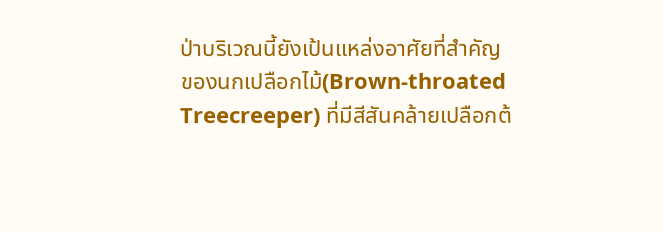ป่าบริเวณนี้ยังเป้นแหล่งอาศัยที่สำคัญ
ของนกเปลือกไม้(Brown-throated Treecreeper) ที่มีสีสันคล้ายเปลือกต้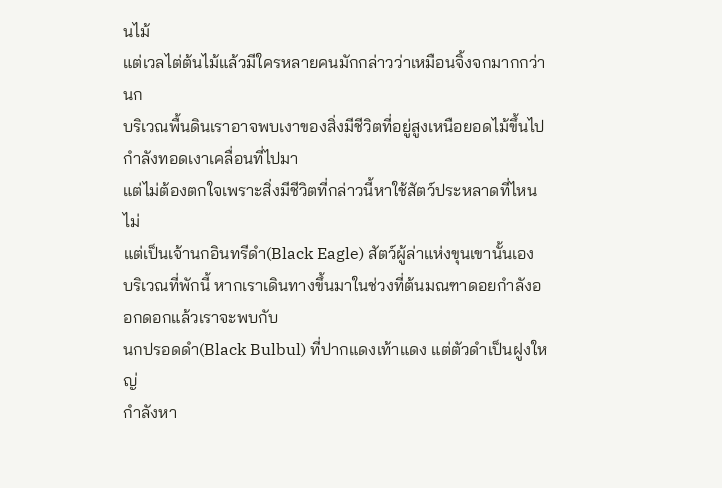นไม้
แต่เวลไต่ต้นไม้แล้วมีใครหลายคนมักกล่าวว่าเหมือนจิ้งจกมากกว่านก
บริเวณพื้นดินเราอาจพบเงาของสิ่งมีชีวิตที่อยู่สูงเหนือยอดไม้ขึ้นไปกำลังทอดเงาเคลื่อนที่ไปมา
แต่ไม่ต้องตกใจเพราะสิ่งมีชีวิตที่กล่าวนี้หาใช้สัตว์ประหลาดที่ไหนไม่
แต่เป็นเจ้านกอินทรีดำ(Black Eagle) สัตว์ผู้ล่าแห่งขุนเขานั้นเอง
บริเวณที่พักนี้ หากเราเดินทางขึ้นมาในช่วงที่ต้นมณฑาดอยกำลังออกดอกแล้วเราจะพบกับ
นกปรอดดำ(Black Bulbul) ที่ปากแดงเท้าแดง แต่ตัวดำเป็นฝูงใหญ่
กำลังหา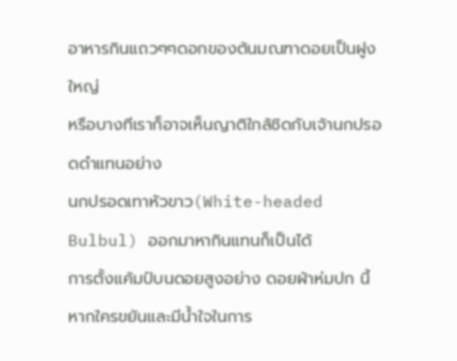อาหารกินแถวๆๆดอกของต้นมณฑาดอยเป็นฝูงใหญ่
หรือบางทีเราก็อาจเห็นญาติใกล้ชิดกับเจ้านกปรอดดำแทนอย่าง
นกปรอดเทาหัวขาว(White-headed Bulbul) ออกมาหากินแทนก็เป็นได้
การตั้งแค้มป์บนดอยสูงอย่าง ดอยผ้าห่มปก นี้หากใครขยันและมีน้ำใจในการ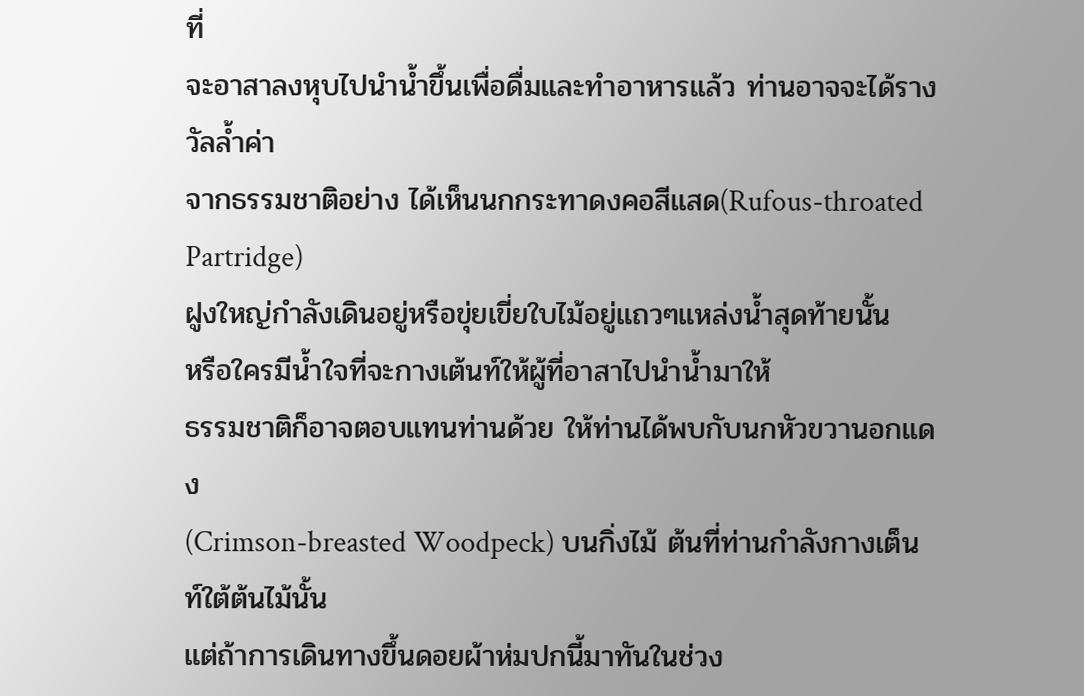ที่
จะอาสาลงหุบไปนำน้ำขึ้นเพื่อดื่มและทำอาหารแล้ว ท่านอาจจะได้รางวัลล้ำค่า
จากธรรมชาติอย่าง ได้เห็นนกกระทาดงคอสีแสด(Rufous-throated Partridge)
ฝูงใหญ่กำลังเดินอยู่หรือขุ่ยเขี่ยใบไม้อยู่แถวๆแหล่งน้ำสุดท้ายนั้น
หรือใครมีน้ำใจที่จะกางเต้นท์ให้ผู้ที่อาสาไปนำน้ำมาให้
ธรรมชาติก็อาจตอบแทนท่านด้วย ให้ท่านได้พบกับนกหัวขวานอกแดง
(Crimson-breasted Woodpeck) บนกิ่งไม้ ต้นที่ท่านกำลังกางเต็นท์ใต้ต้นไม้นั้น
แต่ถ้าการเดินทางขึ้นดอยผ้าห่มปกนี้มาทันในช่วง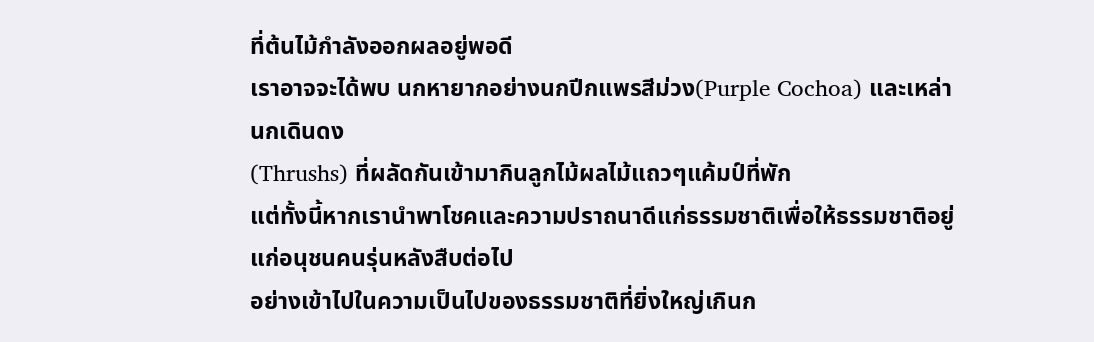ที่ต้นไม้กำลังออกผลอยู่พอดี
เราอาจจะได้พบ นกหายากอย่างนกปีกแพรสีม่วง(Purple Cochoa) และเหล่านกเดินดง
(Thrushs) ที่ผลัดกันเข้ามากินลูกไม้ผลไม้แถวๆแค้มป์ที่พัก
แต่ทั้งนี้หากเรานำพาโชคและความปราถนาดีแก่ธรรมชาติเพื่อให้ธรรมชาติอยู่แก่อนุชนคนรุ่นหลังสืบต่อไป
อย่างเข้าไปในความเป็นไปของธรรมชาติที่ยิ่งใหญ่เกินก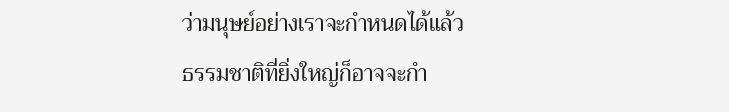ว่ามนุษย์อย่างเราจะกำหนดได้แล้ว
ธรรมชาติที่ยิ่งใหญ่ก็อาจจะกำ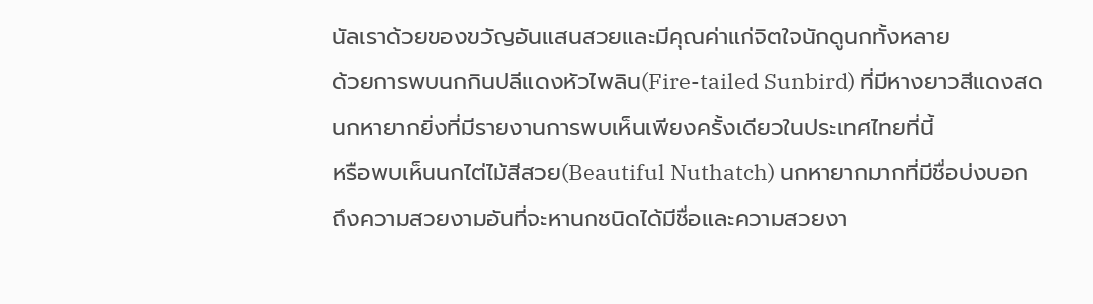นัลเราด้วยของขวัญอันแสนสวยและมีคุณค่าแก่จิตใจนักดูนกทั้งหลาย
ด้วยการพบนกกินปลีแดงหัวไพลิน(Fire-tailed Sunbird) ที่มีหางยาวสีแดงสด
นกหายากยิ่งที่มีรายงานการพบเห็นเพียงครั้งเดียวในประเทศไทยที่นี้
หรือพบเห็นนกไต่ไม้สีสวย(Beautiful Nuthatch) นกหายากมากที่มีชื่อบ่งบอก
ถึงความสวยงามอันที่จะหานกชนิดได้มีชื่อและความสวยงา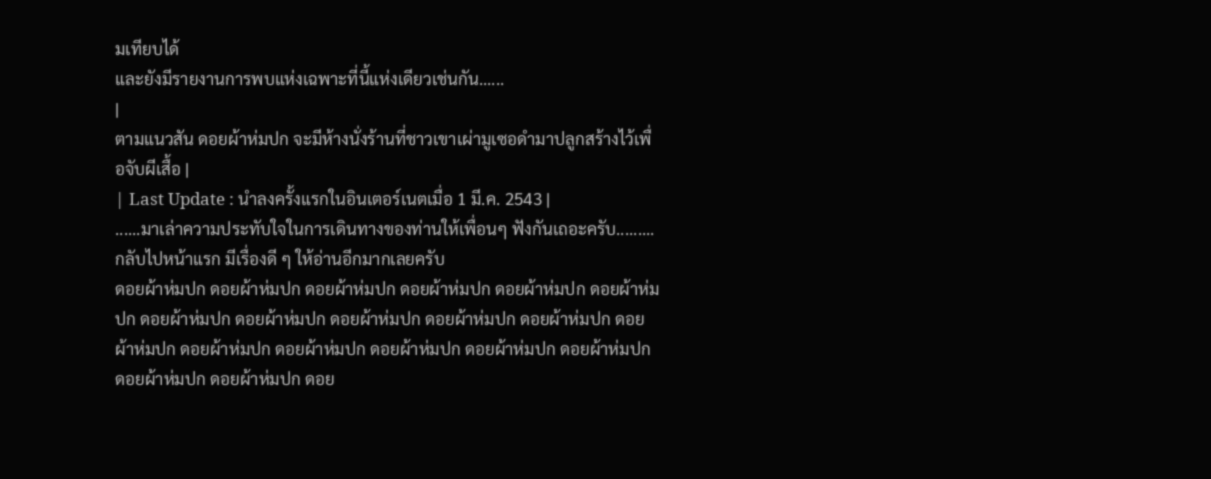มเทียบได้
และยังมีรายงานการพบแห่งเฉพาะที่นี้แห่งเดียวเช่นกัน......
|
ตามแนวสัน ดอยผ้าห่มปก จะมีห้างนั่งร้านที่ชาวเขาเผ่ามูเซอดำมาปลูกสร้างไว้เพื่อจับผีเสื้อ |
| Last Update : นำลงครั้งแรกในอินเตอร์เนตเมื่อ 1 มี.ค. 2543 |
......มาเล่าความประทับใจในการเดินทางของท่านให้เพื่อนๆ ฟังกันเถอะครับ.........
กลับไปหน้าแรก มีเรื่องดี ๆ ให้อ่านอีกมากเลยครับ
ดอยผ้าห่มปก ดอยผ้าห่มปก ดอยผ้าห่มปก ดอยผ้าห่มปก ดอยผ้าห่มปก ดอยผ้าห่มปก ดอยผ้าห่มปก ดอยผ้าห่มปก ดอยผ้าห่มปก ดอยผ้าห่มปก ดอยผ้าห่มปก ดอยผ้าห่มปก ดอยผ้าห่มปก ดอยผ้าห่มปก ดอยผ้าห่มปก ดอยผ้าห่มปก ดอยผ้าห่มปก ดอยผ้าห่มปก ดอยผ้าห่มปก ดอย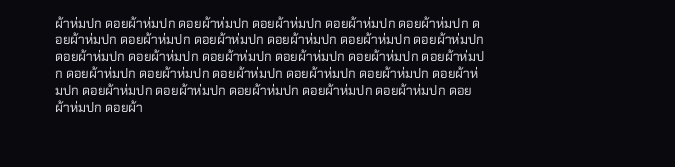ผ้าห่มปก ดอยผ้าห่มปก ดอยผ้าห่มปก ดอยผ้าห่มปก ดอยผ้าห่มปก ดอยผ้าห่มปก ดอยผ้าห่มปก ดอยผ้าห่มปก ดอยผ้าห่มปก ดอยผ้าห่มปก ดอยผ้าห่มปก ดอยผ้าห่มปก ดอยผ้าห่มปก ดอยผ้าห่มปก ดอยผ้าห่มปก ดอยผ้าห่มปก ดอยผ้าห่มปก ดอยผ้าห่มปก ดอยผ้าห่มปก ดอยผ้าห่มปก ดอยผ้าห่มปก ดอยผ้าห่มปก ดอยผ้าห่มปก ดอยผ้าห่มปก ดอยผ้าห่มปก ดอยผ้าห่มปก ดอยผ้าห่มปก ดอยผ้าห่มปก ดอยผ้าห่มปก ดอยผ้าห่มปก ดอยผ้า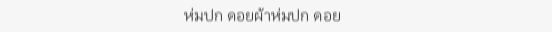ห่มปก ดอยผ้าห่มปก ดอย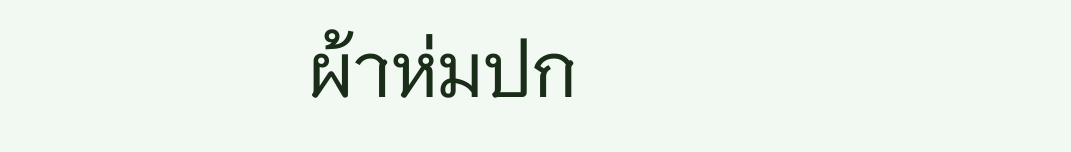ผ้าห่มปก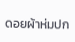ดอยผ้าห่มปก